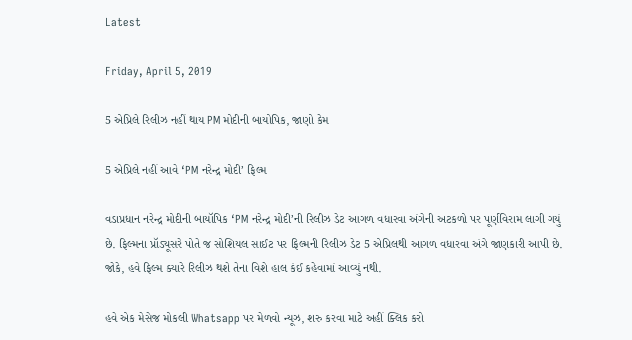Latest

Friday, April 5, 2019

5 એપ્રિલે રિલીઝ નહીં થાય PM મોદીની બાયોપિક, જાણો કેમ

5 એપ્રિલે નહીં આવે ‘PM નરેન્દ્ર મોદી’ ફિલ્મ

વડાપ્રધાન નરેન્દ્ર મોદીની બાયૉપિક ‘PM નરેન્દ્ર મોદી’ની રિલીઝ ડેટ આગળ વધારવા અંગેની અટકળો પર પૂર્ણવિરામ લાગી ગયું છે. ફિલ્મના પ્રૉડ્યૂસરે પોતે જ સોશિયલ સાઈટ પર ફિલ્મની રિલીઝ ડેટ 5 એપ્રિલથી આગળ વધારવા અંગે જાણકારી આપી છે. જોકે, હવે ફિલ્મ ક્યારે રિલીઝ થશે તેના વિશે હાલ કંઈ કહેવામાં આવ્યું નથી.

હવે એક મેસેજ મોકલી Whatsapp પર મેળવો ન્યૂઝ, શરુ કરવા માટે અહીં ક્લિક કરો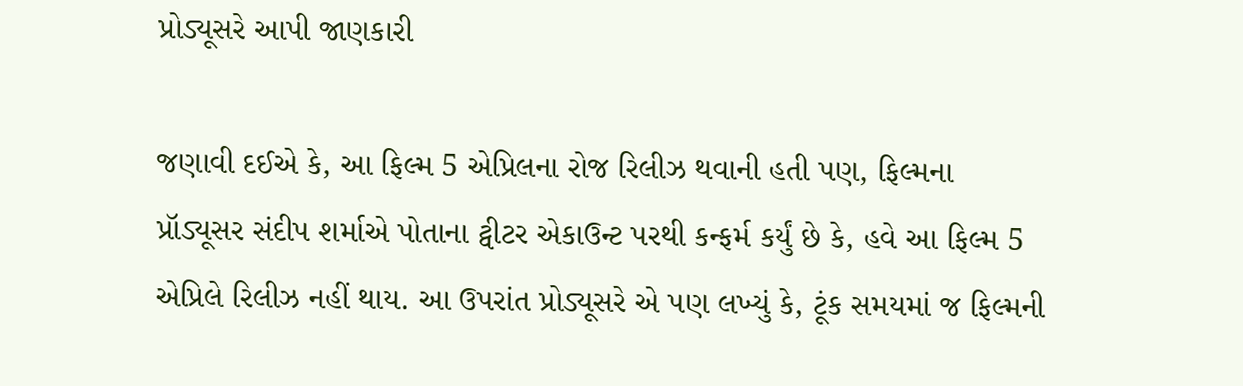પ્રોડ્યૂસરે આપી જાણકારી

જણાવી દઈએ કે, આ ફિલ્મ 5 એપ્રિલના રોજ રિલીઝ થવાની હતી પણ, ફિલ્મના પ્રૉડ્યૂસર સંદીપ શર્માએ પોતાના ટ્વીટર એકાઉન્ટ પરથી કન્ફર્મ કર્યું છે કે, હવે આ ફિલ્મ 5 એપ્રિલે રિલીઝ નહીં થાય. આ ઉપરાંત પ્રોડ્યૂસરે એ પણ લખ્યું કે, ટૂંક સમયમાં જ ફિલ્મની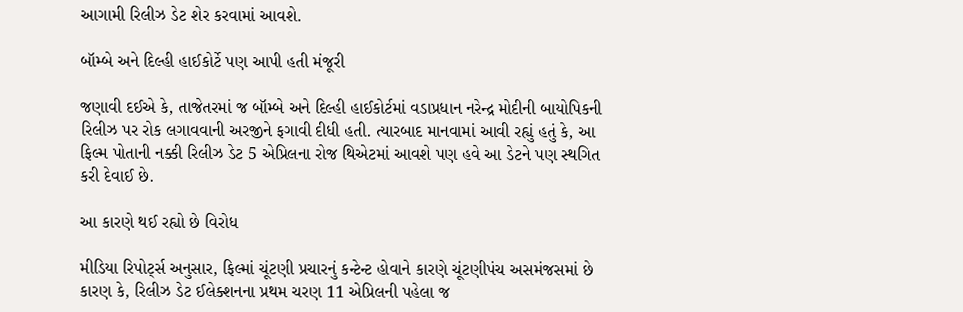આગામી રિલીઝ ડેટ શેર કરવામાં આવશે.

બૉમ્બે અને દિલ્હી હાઈકોર્ટે પણ આપી હતી મંજૂરી

જણાવી દઈએ કે, તાજેતરમાં જ બૉમ્બે અને દિલ્હી હાઈકોર્ટમાં વડાપ્રધાન નરેન્દ્ર મોદીની બાયોપિકની રિલીઝ પર રોક લગાવવાની અરજીને ફગાવી દીધી હતી. ત્યારબાદ માનવામાં આવી રહ્યું હતું કે, આ ફિલ્મ પોતાની નક્કી રિલીઝ ડેટ 5 એપ્રિલના રોજ થિએટમાં આવશે પણ હવે આ ડેટને પણ સ્થગિત કરી દેવાઈ છે.

આ કારણે થઈ રહ્યો છે વિરોધ

મીડિયા રિપોર્ટ્સ અનુસાર, ફિલ્માં ચૂંટણી પ્રચારનું કન્ટેન્ટ હોવાને કારણે ચૂંટણીપંચ અસમંજસમાં છે કારણ કે, રિલીઝ ડેટ ઈલેક્શનના પ્રથમ ચરણ 11 એપ્રિલની પહેલા જ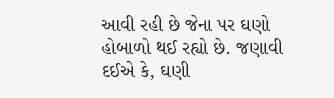આવી રહી છે જેના પર ઘણો હોબાળો થઈ રહ્યો છે. જણાવી દઈએ કે, ઘણી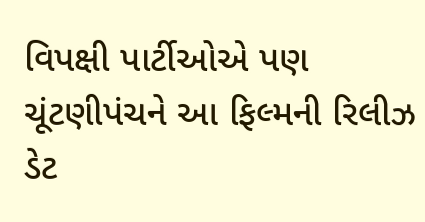વિપક્ષી પાર્ટીઓએ પણ ચૂંટણીપંચને આ ફિલ્મની રિલીઝ ડેટ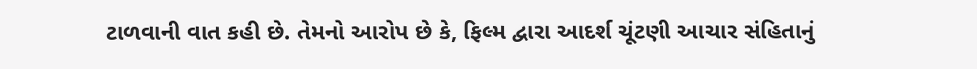ટાળવાની વાત કહી છે. તેમનો આરોપ છે કે, ફિલ્મ દ્વારા આદર્શ ચૂંટણી આચાર સંહિતાનું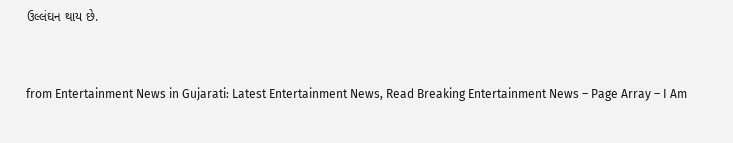ઉલ્લંઘન થાય છે.



from Entertainment News in Gujarati: Latest Entertainment News, Read Breaking Entertainment News – Page Array – I Am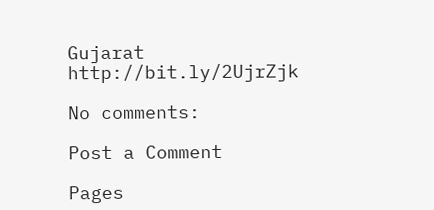Gujarat http://bit.ly/2UjrZjk

No comments:

Post a Comment

Pages